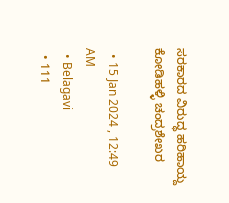ಸರಕಾರದ ವಿರುದ್ಧ ಹರಿಹಾಯ್ದ ಕೋಡಿಹಳ್ಳಿ ಚಂದ್ರಶೇಖರ

  • 15 Jan 2024 , 12:49 AM
  • Belagavi
  • 111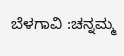ಬೆಳಗಾವಿ :ಚನ್ನಮ್ಮ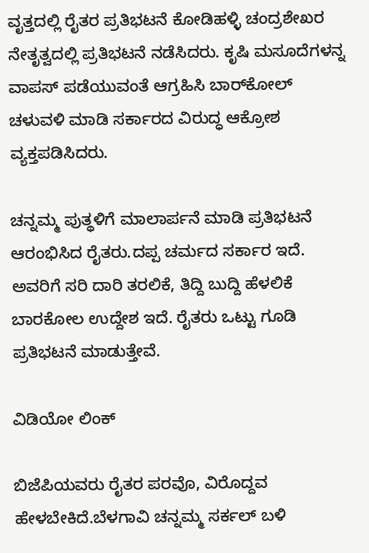ವೃತ್ತದಲ್ಲಿ ರೈತರ ಪ್ರತಿಭಟನೆ ಕೋಡಿಹಳ್ಳಿ ಚಂದ್ರಶೇಖರ ನೇತೃತ್ವದಲ್ಲಿ ಪ್ರತಿಭಟನೆ ನಡೆಸಿದರು. ಕೃಷಿ ಮಸೂದೆಗಳನ್ನ ವಾಪಸ್ ಪಡೆಯುವಂತೆ ಆಗ್ರಹಿಸಿ ಬಾರ್‌ಕೋಲ್ ಚಳುವಳಿ ಮಾಡಿ ಸರ್ಕಾರದ ವಿರುದ್ಧ ಆಕ್ರೋಶ ವ್ಯಕ್ತಪಡಿಸಿದರು.

ಚನ್ನಮ್ಮ ಪುತ್ಥಳಿಗೆ ಮಾಲಾರ್ಪನೆ ಮಾಡಿ ಪ್ರತಿಭಟನೆ ಆರಂಭಿಸಿದ ರೈತರು.ದಪ್ಪ ಚರ್ಮದ ಸರ್ಕಾರ ಇದೆ. ಅವರಿಗೆ ಸರಿ ದಾರಿ ತರಲಿಕೆ, ತಿದ್ದಿ ಬುದ್ದಿ ಹೆಳಲಿಕೆ ಬಾರಕೋಲ ಉದ್ದೇಶ ಇದೆ. ರೈತರು ಒಟ್ಟು ಗೂಡಿ ಪ್ರತಿಭಟನೆ ಮಾಡುತ್ತೇವೆ.

ವಿಡಿಯೋ ಲಿಂಕ್

ಬಿಜೆಪಿಯವರು ರೈತರ ಪರವೊ, ವಿರೊದ್ದವ ಹೇಳಬೇಕಿದೆ.ಬೆಳಗಾವಿ ಚನ್ನಮ್ಮ ಸರ್ಕಲ್ ಬಳಿ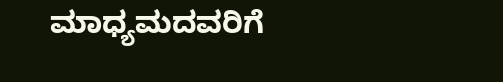ಮಾಧ್ಯಮದವರಿಗೆ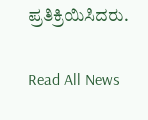ಪ್ರತಿಕ್ರಿಯಿಸಿದರು.

Read All News